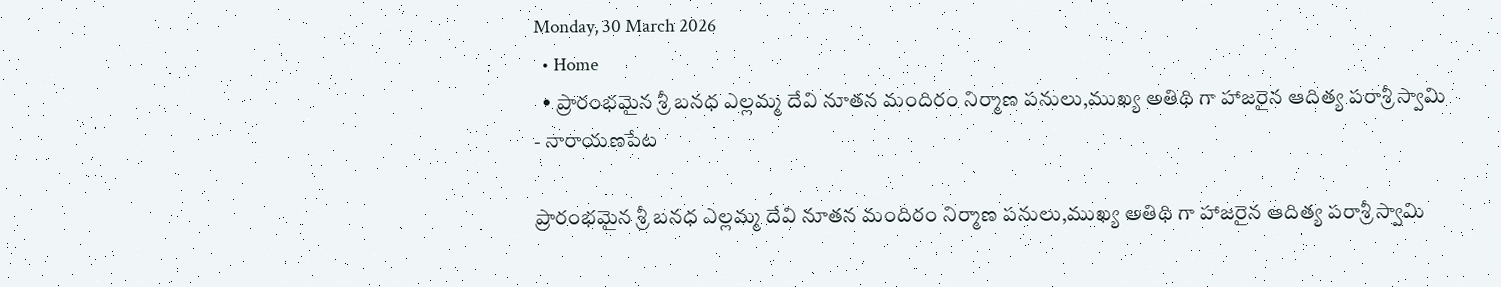Monday, 30 March 2026
  • Home
  • ప్రారంభమైన శ్రీ బనధ ఎల్లమ్మ దేవి నూతన మందిరం నిర్మాణ పనులు,ముఖ్య అతిథి గా హాజరైన ఆదిత్య పరాశ్రీ స్వామి
- నారాయణపేట

ప్రారంభమైన శ్రీ బనధ ఎల్లమ్మ దేవి నూతన మందిరం నిర్మాణ పనులు,ముఖ్య అతిథి గా హాజరైన ఆదిత్య పరాశ్రీ స్వామి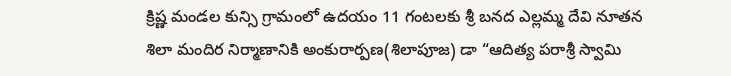క్రిష్ణ మండల కున్సి గ్రామంలో ఉదయం 11 గంటలకు శ్రీ బనద ఎల్లమ్మ దేవి నూతన శిలా మందిర నిర్మాణానికి అంకురార్పణ(శిలాపూజ) డా “ఆదిత్య పరాశ్రీ స్వామి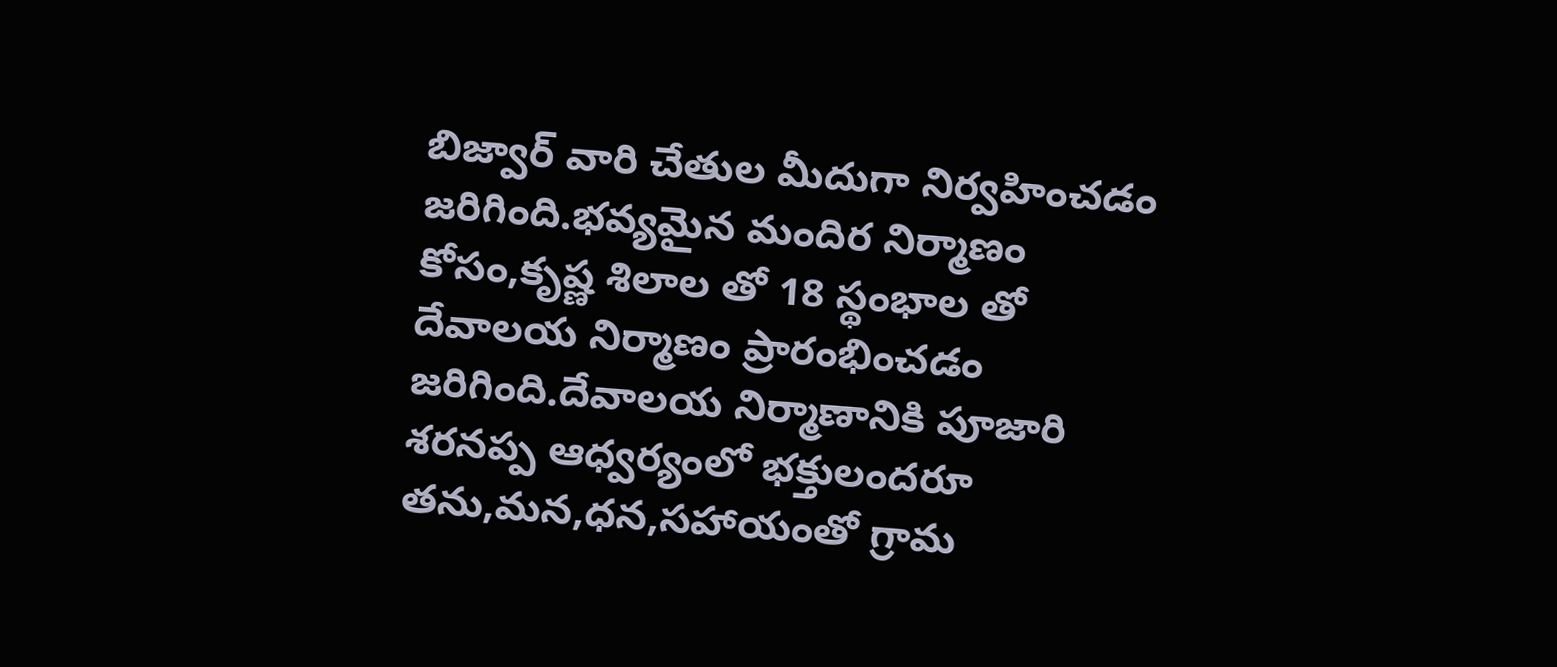బిజ్వార్ వారి చేతుల మీదుగా నిర్వహించడం జరిగింది.భవ్యమైన మందిర నిర్మాణం కోసం,కృష్ణ శిలాల తో 18 స్థంభాల తో దేవాలయ నిర్మాణం ప్రారంభించడం జరిగింది.దేవాలయ నిర్మాణానికి పూజారి శరనప్ప ఆధ్వర్యంలో భక్తులందరూ తను,మన,ధన,సహాయంతో గ్రామ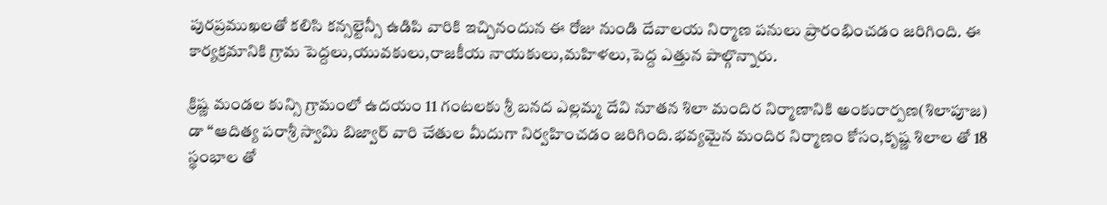పురప్రముఖలతో కలిసి కన్సల్టెన్సీ ఉడిపి వారికి ఇచ్చినందున ఈ రోజు నుండి దేవాలయ నిర్మాణ పనులు ప్రారంభించడం జరిగింది. ఈ కార్యక్రమానికి గ్రామ పెద్దలు,యువకులు,రాజకీయ నాయకులు,మహిళలు,పెద్ద ఎత్తున పాల్గొన్నారు.

క్రిష్ణ మండల కున్సి గ్రామంలో ఉదయం 11 గంటలకు శ్రీ బనద ఎల్లమ్మ దేవి నూతన శిలా మందిర నిర్మాణానికి అంకురార్పణ(శిలాపూజ) డా “ఆదిత్య పరాశ్రీ స్వామి బిజ్వార్ వారి చేతుల మీదుగా నిర్వహించడం జరిగింది.భవ్యమైన మందిర నిర్మాణం కోసం,కృష్ణ శిలాల తో 18 స్థంభాల తో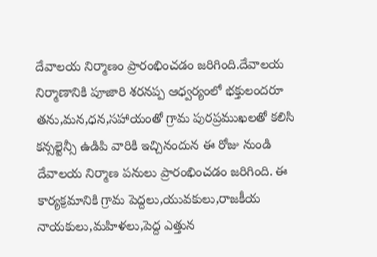దేవాలయ నిర్మాణం ప్రారంభించడం జరిగింది.దేవాలయ నిర్మాణానికి పూజారి శరనప్ప ఆధ్వర్యంలో భక్తులందరూ తను,మన,ధన,సహాయంతో గ్రామ పురప్రముఖలతో కలిసి కన్సల్టెన్సీ ఉడిపి వారికి ఇచ్చినందున ఈ రోజు నుండి దేవాలయ నిర్మాణ పనులు ప్రారంభించడం జరిగింది. ఈ కార్యక్రమానికి గ్రామ పెద్దలు,యువకులు,రాజకీయ నాయకులు,మహిళలు,పెద్ద ఎత్తున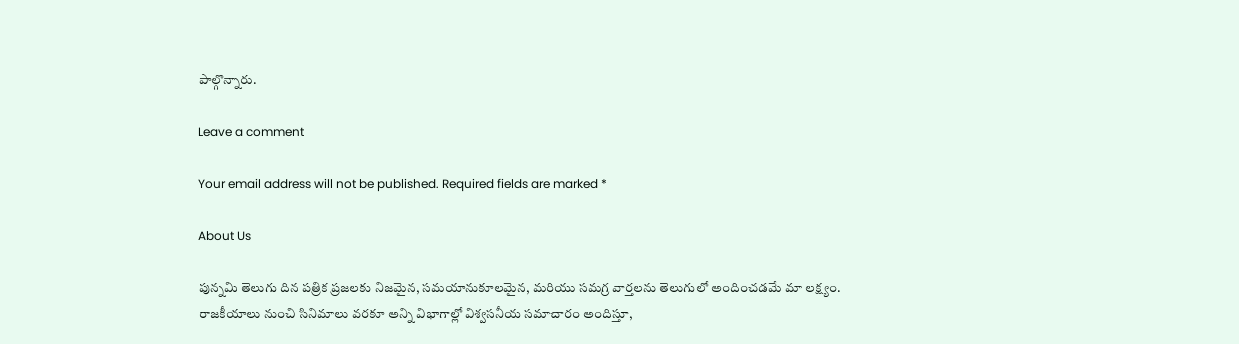పాల్గొన్నారు.

Leave a comment

Your email address will not be published. Required fields are marked *

About Us

పున్నమి తెలుగు దిన పత్రిక ప్రజలకు నిజమైన, సమయానుకూలమైన, మరియు సమగ్ర వార్తలను తెలుగులో అందించడమే మా లక్ష్యం.
రాజకీయాలు నుంచి సినిమాలు వరకూ అన్ని విభాగాల్లో విశ్వసనీయ సమాచారం అందిస్తూ,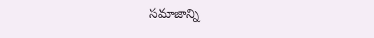సమాజాన్ని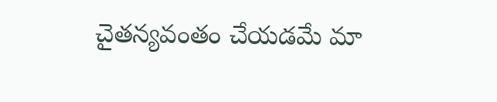చైతన్యవంతం చేయడమే మా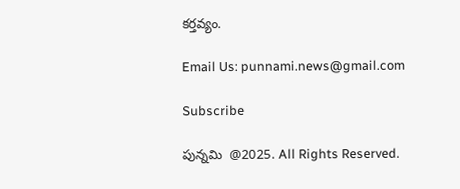కర్తవ్యం.

Email Us: punnami.news@gmail.com

Subscribe

పున్నమి  @2025. All Rights Reserved.